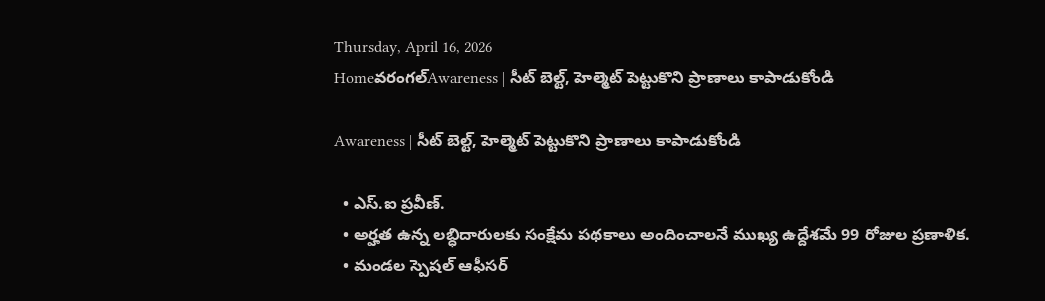Thursday, April 16, 2026
Homeవరంగల్‌Awareness | సీట్ బెల్ట్, హెల్మెట్ పెట్టుకొని ప్రాణాలు కాపాడుకోండి

Awareness | సీట్ బెల్ట్, హెల్మెట్ పెట్టుకొని ప్రాణాలు కాపాడుకోండి

  • ఎస్.ఐ ప్రవీణ్.
  • అర్హత ఉన్న లబ్ధిదారులకు సంక్షేమ పథకాలు అందించాలనే ముఖ్య ఉద్దేశమే 99 రోజుల ప్రణాళిక.
  • మండల స్పెషల్ ఆఫీసర్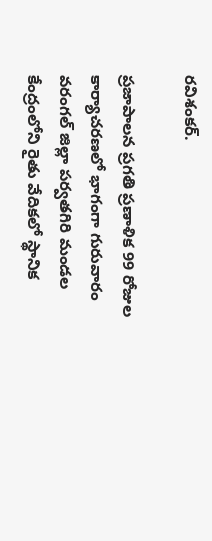రవిశంకర్.

ప్రజాపాలన ప్రగతి ప్రణాళిక 99 రోజుల కార్యాచరణలో భాగంగా గురువారం వరంగల్ జిల్లా పర్వతగిరి మండల కేంద్రంలోని రైతు వేదికలో స్థానిక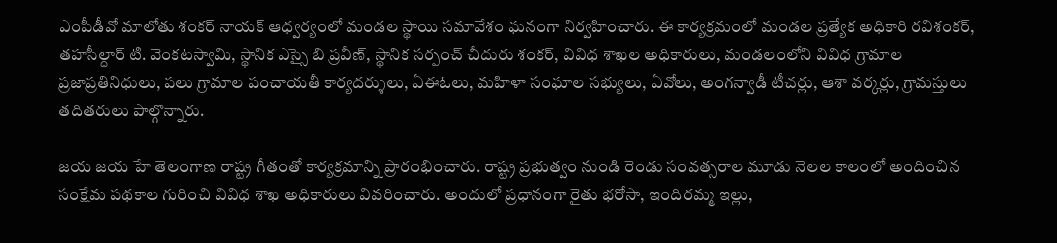ఎంపీడీవో మాలోతు శంకర్ నాయక్ ఆధ్వర్యంలో మండల స్థాయి సమావేశం ఘనంగా నిర్వహించారు. ఈ కార్యక్రమంలో మండల ప్రత్యేక అధికారి రవిశంకర్, తహసీల్దార్ టి. వెంకటస్వామి, స్థానిక ఎస్సై బి ప్రవీణ్, స్థానిక సర్పంచ్ చీదురు శంకర్, వివిధ శాఖల అధికారులు, మండలంలోని వివిధ గ్రామాల ప్రజాప్రతినిధులు, పలు గ్రామాల పంచాయతీ కార్యదర్శులు, ఏఈఓలు, మహిళా సంఘాల సభ్యులు, ఏవోలు, అంగన్వాడీ టీచర్లు, ఆశా వర్కర్లు, గ్రామస్తులు తదితరులు పాల్గొన్నారు.

జయ జయ హే తెలంగాణ రాష్ట్ర గీతంతో కార్యక్రమాన్ని ప్రారంభించారు. రాష్ట్ర ప్రభుత్వం నుండి రెండు సంవత్సరాల మూడు నెలల కాలంలో అందించిన సంక్షేమ పథకాల గురించి వివిధ శాఖ అధికారులు వివరించారు. అందులో ప్రధానంగా రైతు భరోసా, ఇందిరమ్మ ఇల్లు,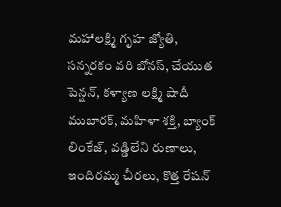మహాలక్ష్మి గృహ జ్యోతి, సన్నరకం వరి బోనస్, చేయుత పెన్షన్, కళ్యాణ లక్ష్మి షాదీ ముబారక్, మహిళా శక్తి, బ్యాంక్ లింకేజ్, వడ్డిలేని రుణాలు, ఇందిరమ్మ చీరలు, కొత్త రేషన్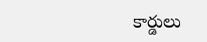కార్డులు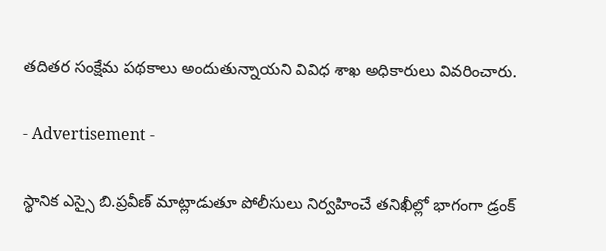తదితర సంక్షేమ పథకాలు అందుతున్నాయని వివిధ శాఖ అధికారులు వివరించారు.

- Advertisement -

స్థానిక ఎస్సై బి.ప్రవీణ్ మాట్లాడుతూ పోలీసులు నిర్వహించే తనిఖీల్లో భాగంగా డ్రంక్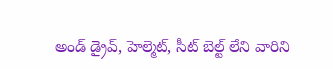అండ్ డ్రైవ్, హెల్మెట్, సీట్ బెల్ట్ లేని వారిని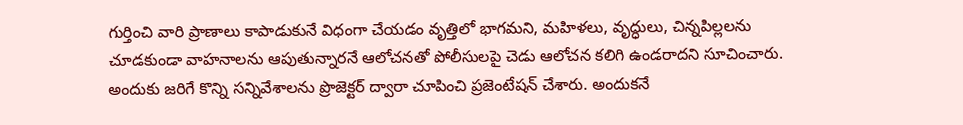గుర్తించి వారి ప్రాణాలు కాపాడుకునే విధంగా చేయడం వృత్తిలో భాగమని, మహిళలు, వృద్ధులు, చిన్నపిల్లలను చూడకుండా వాహనాలను ఆపుతున్నారనే ఆలోచనతో పోలీసులపై చెడు ఆలోచన కలిగి ఉండరాదని సూచించారు. అందుకు జరిగే కొన్ని సన్నివేశాలను ప్రొజెక్టర్ ద్వారా చూపించి ప్రజెంటేషన్ చేశారు. అందుకనే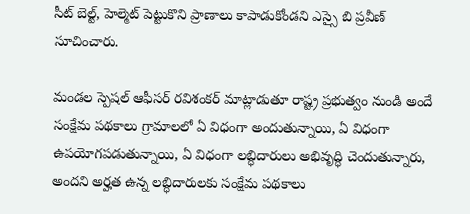సీట్ బెల్ట్, హెల్మెట్ పెట్టుకొని ప్రాణాలు కాపాడుకోండని ఎస్సై బి ప్రవీణ్ సూచించారు.

మండల స్పెషల్ ఆఫీసర్ రవిశంకర్ మాట్లాడుతూ రాష్ట్ర ప్రభుత్వం నుండి అందే సంక్షేమ పథకాలు గ్రామాలలో ఏ విధంగా అందుతున్నాయి, ఏ విధంగా ఉపయోగపడుతున్నాయి, ఏ విధంగా లబ్ధిదారులు అభివృద్ధి చెందుతున్నారు, అందని అర్హత ఉన్న లబ్ధిదారులకు సంక్షేమ పథకాలు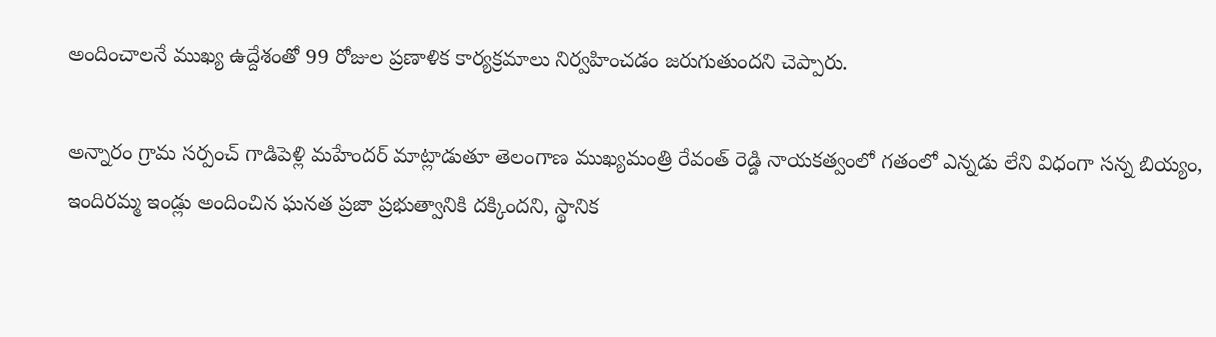అందించాలనే ముఖ్య ఉద్దేశంతో 99 రోజుల ప్రణాళిక కార్యక్రమాలు నిర్వహించడం జరుగుతుందని చెప్పారు.

అన్నారం గ్రామ సర్పంచ్ గాడిపెళ్లి మహేందర్ మాట్లాడుతూ తెలంగాణ ముఖ్యమంత్రి రేవంత్ రెడ్డి నాయకత్వంలో గతంలో ఎన్నడు లేని విధంగా సన్న బియ్యం, ఇందిరమ్మ ఇండ్లు అందించిన ఘనత ప్రజా ప్రభుత్వానికి దక్కిందని, స్థానిక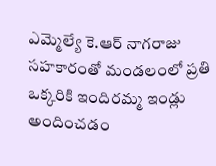ఎమ్మెల్యే కె.ఆర్ నాగరాజు సహకారంతో మండలంలో ప్రతి ఒక్కరికి ఇందిరమ్మ ఇండ్లు అందించడం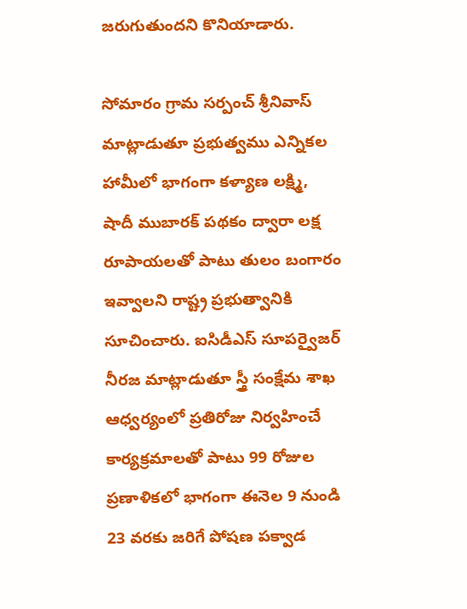జరుగుతుందని కొనియాడారు.

సోమారం గ్రామ సర్పంచ్ శ్రీనివాస్ మాట్లాడుతూ ప్రభుత్వము ఎన్నికల హామీలో భాగంగా కళ్యాణ లక్ష్మి, షాదీ ముబారక్ పథకం ద్వారా లక్ష రూపాయలతో పాటు తులం బంగారం ఇవ్వాలని రాష్ట్ర ప్రభుత్వానికి సూచించారు. ఐసిడీఎస్ సూపర్వైజర్ నీరజ మాట్లాడుతూ స్త్రీ సంక్షేమ శాఖ ఆధ్వర్యంలో ప్రతిరోజు నిర్వహించే కార్యక్రమాలతో పాటు 99 రోజుల ప్రణాళికలో భాగంగా ఈనెల 9 నుండి 23 వరకు జరిగే పోషణ పక్వాడ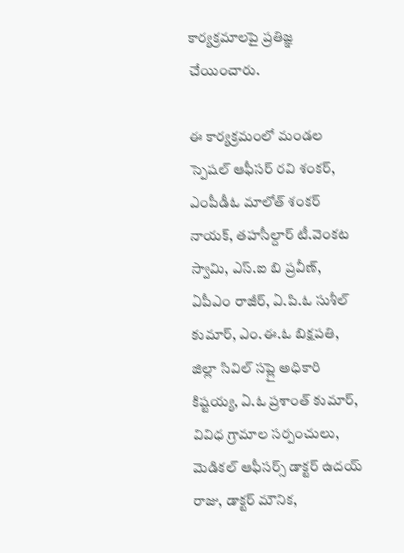కార్యక్రమాలపై ప్రతిజ్ఞ చేయించారు.

ఈ కార్యక్రమంలో మండల స్పెషల్ ఆఫీసర్ రవి శంకర్, ఎంపీడీఓ మాలోత్ శంకర్ నాయక్, తహసీల్దార్ టీ.వెంకట స్వామి, ఎస్.ఐ బి ప్రవీణ్, ఏపీఎం రాజీర్, ఏ.పి.ఓ సుశీల్ కుమార్, ఎం.ఈ.ఓ బిక్షపతి, జిల్లా సివిల్ సప్లై అధికారి కిష్టయ్య, ఏ.ఓ ప్రశాంత్ కుమార్, వివిధ గ్రామాల సర్పంచులు, మెడికల్ ఆఫీసర్స్ డాక్టర్ ఉదయ్ రాజు, డాక్టర్ మౌనిక,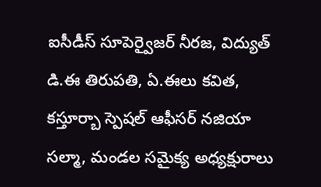ఐసీడీస్ సూపెర్వైజర్ నీరజ, విద్యుత్ డి.ఈ తిరుపతి, ఏ.ఈలు కవిత, కస్తూర్బా స్పెషల్ ఆఫీసర్ నజియా సల్మా, మండల సమైక్య అధ్యక్షురాలు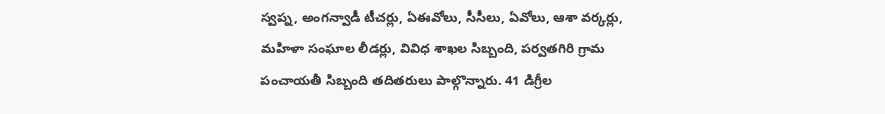స్వప్న, అంగన్వాడీ టీచర్లు, ఏఈవోలు, సీసీలు, ఏవోలు, ఆశా వర్కర్లు, మహిళా సంఘాల లీడర్లు, వివిధ శాఖల సిబ్బంది, పర్వతగిరి గ్రామ పంచాయతీ సిబ్బంది తదితరులు పాల్గొన్నారు. 41 డిగ్రీల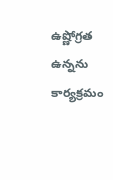ఉష్ణోగ్రత ఉన్నను కార్యక్రమం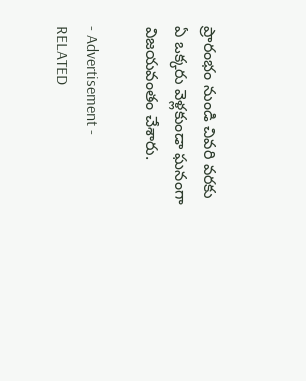ప్రారంభం నుండి చివరి వరకు ఏ ఒక్కరు వెళ్లకుండా ఘనంగా విజయవంతం చేశారు.

- Advertisement -
RELATED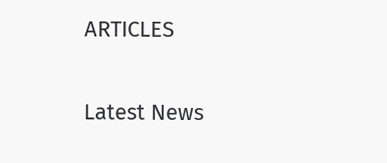ARTICLES

Latest News